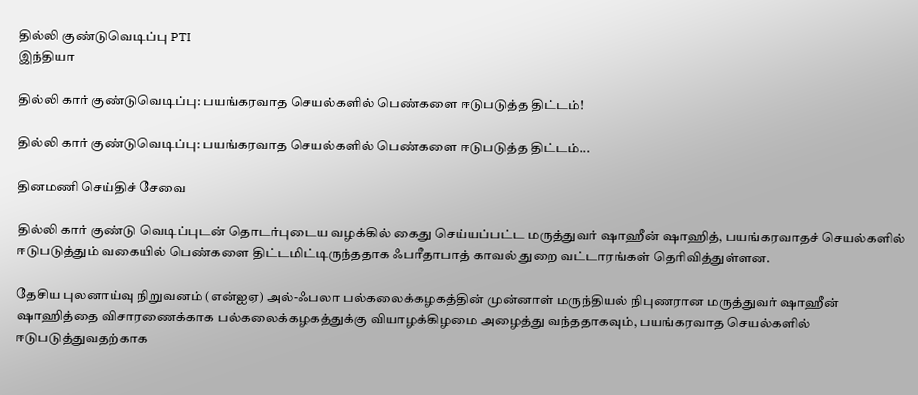தில்லி குண்டுவெடிப்பு PTI
இந்தியா

தில்லி கார் குண்டுவெடிப்பு: பயங்கரவாத செயல்களில் பெண்களை ஈடுபடுத்த திட்டம்!

தில்லி கார் குண்டுவெடிப்பு: பயங்கரவாத செயல்களில் பெண்களை ஈடுபடுத்த திட்டம்...

தினமணி செய்திச் சேவை

தில்லி கார் குண்டு வெடிப்புடன் தொடர்புடைய வழக்கில் கைது செய்யப்பட்ட மருத்துவர் ஷாஹீன் ஷாஹித், பயங்கரவாதச் செயல்களில் ஈடுபடுத்தும் வகையில் பெண்களை திட்டமிட்டிருந்ததாக ஃபரீதாபாத் காவல் துறை வட்டாரங்கள் தெரிவித்துள்ளன.

தேசிய புலனாய்வு நிறுவனம் (என்ஐஏ) அல்-ஃபலா பல்கலைக்கழகத்தின் முன்னாள் மருந்தியல் நிபுணரான மருத்துவர் ஷாஹீன் ஷாஹித்தை விசாரணைக்காக பல்கலைக்கழகத்துக்கு வியாழக்கிழமை அழைத்து வந்ததாகவும், பயங்கரவாத செயல்களில் ஈடுபடுத்துவதற்காக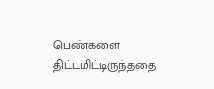பெண்களை திட்டமிட்டிருந்ததை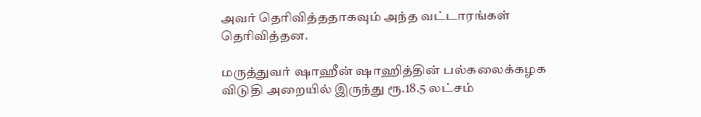அவர் தெரிவித்ததாகவும் அந்த வட்டாரங்கள் தெரிவித்தன.

மருத்துவர் ஷாஹீன் ஷாஹித்தின் பல்கலைக்கழக விடுதி அறையில் இருந்து ரூ.18.5 லட்சம்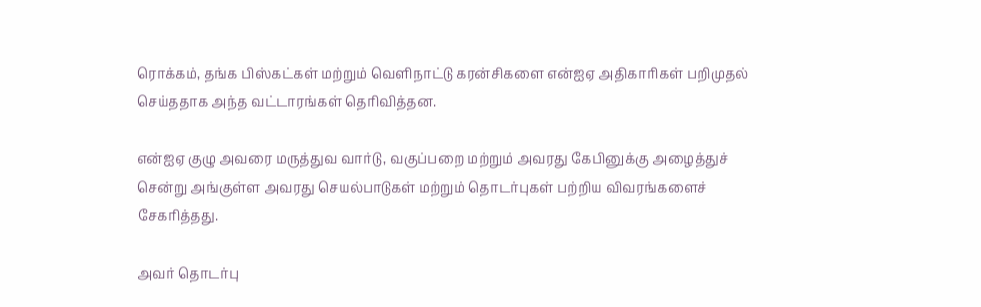ரொக்கம், தங்க பிஸ்கட்கள் மற்றும் வெளிநாட்டு கரன்சிகளை என்ஐஏ அதிகாரிகள் பறிமுதல் செய்ததாக அந்த வட்டாரங்கள் தெரிவித்தன.

என்ஐஏ குழு அவரை மருத்துவ வார்டு, வகுப்பறை மற்றும் அவரது கேபினுக்கு அழைத்துச் சென்று அங்குள்ள அவரது செயல்பாடுகள் மற்றும் தொடர்புகள் பற்றிய விவரங்களைச் சேகரித்தது.

அவர் தொடர்பு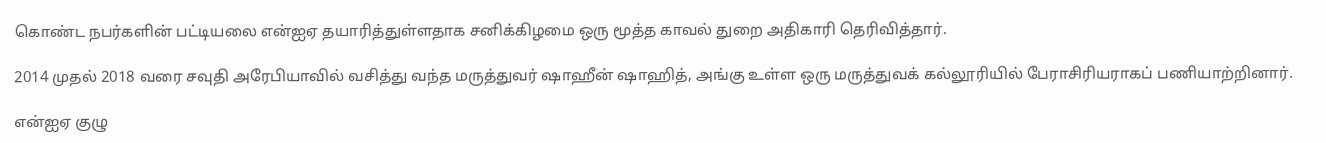கொண்ட நபர்களின் பட்டியலை என்ஐஏ தயாரித்துள்ளதாக சனிக்கிழமை ஒரு மூத்த காவல் துறை அதிகாரி தெரிவித்தார்.

2014 முதல் 2018 வரை சவுதி அரேபியாவில் வசித்து வந்த மருத்துவர் ஷாஹீன் ஷாஹித், அங்கு உள்ள ஒரு மருத்துவக் கல்லூரியில் பேராசிரியராகப் பணியாற்றினார்.

என்ஐஏ குழு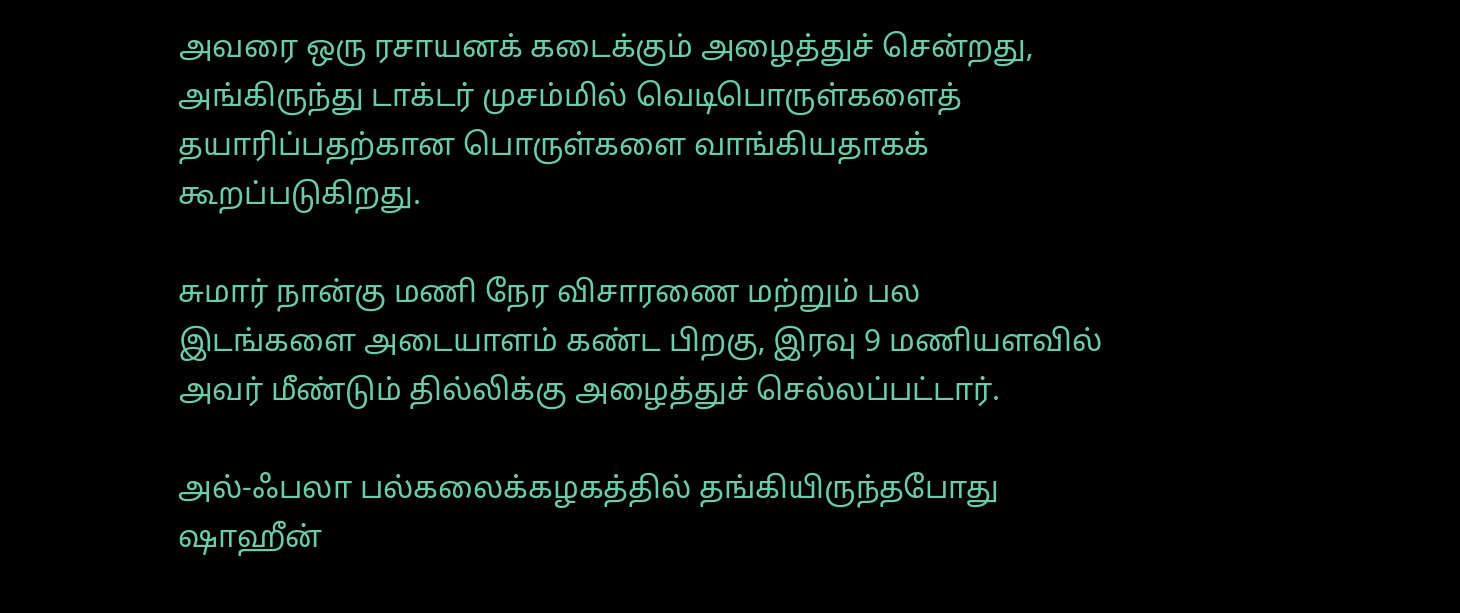அவரை ஒரு ரசாயனக் கடைக்கும் அழைத்துச் சென்றது, அங்கிருந்து டாக்டர் முசம்மில் வெடிபொருள்களைத் தயாரிப்பதற்கான பொருள்களை வாங்கியதாகக் கூறப்படுகிறது.

சுமார் நான்கு மணி நேர விசாரணை மற்றும் பல இடங்களை அடையாளம் கண்ட பிறகு, இரவு 9 மணியளவில் அவர் மீண்டும் தில்லிக்கு அழைத்துச் செல்லப்பட்டார்.

அல்-ஃபலா பல்கலைக்கழகத்தில் தங்கியிருந்தபோது ஷாஹீன்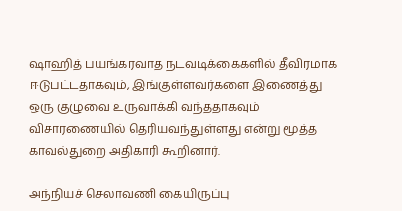ஷாஹித் பயங்கரவாத நடவடிக்கைகளில் தீவிரமாக ஈடுபட்டதாகவும், இங்குள்ளவர்களை இணைத்து ஒரு குழுவை உருவாக்கி வந்ததாகவும் விசாரணையில் தெரியவந்துள்ளது என்று மூத்த காவல்துறை அதிகாரி கூறினார்.

அந்நியச் செலாவணி கையிருப்பு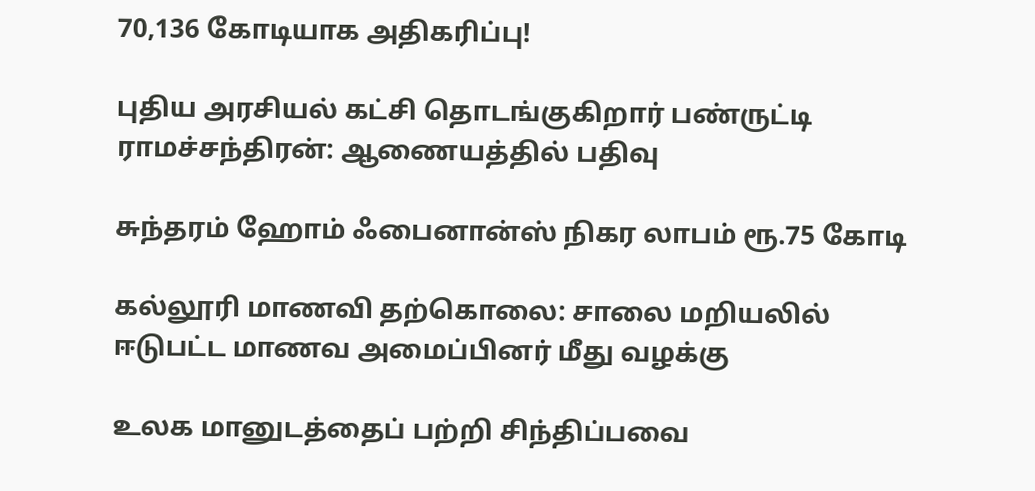70,136 கோடியாக அதிகரிப்பு!

புதிய அரசியல் கட்சி தொடங்குகிறார் பண்ருட்டி ராமச்சந்திரன்: ஆணையத்தில் பதிவு

சுந்தரம் ஹோம் ஃபைனான்ஸ் நிகர லாபம் ரூ.75 கோடி

கல்லூரி மாணவி தற்கொலை: சாலை மறியலில் ஈடுபட்ட மாணவ அமைப்பினர் மீது வழக்கு

உலக மானுடத்தைப் பற்றி சிந்திப்பவை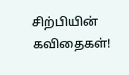சிற்பியின் கவிதைகள்!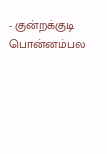- குன்றக்குடி பொன்னம்பல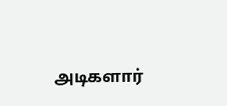அடிகளார்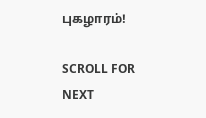புகழாரம்!

SCROLL FOR NEXT